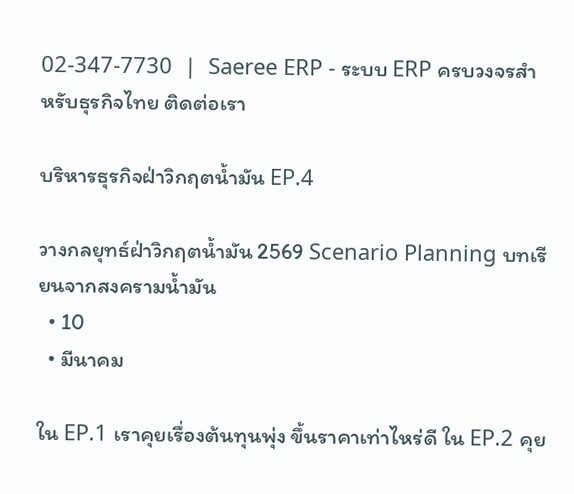02-347-7730  |  Saeree ERP - ระบบ ERP ครบวงจรสำหรับธุรกิจไทย ติดต่อเรา

บริหารธุรกิจฝ่าวิกฤตน้ำมัน EP.4

วางกลยุทธ์ฝ่าวิกฤตน้ำมัน 2569 Scenario Planning บทเรียนจากสงครามน้ำมัน
  • 10
  • มีนาคม

ใน EP.1 เราคุยเรื่องต้นทุนพุ่ง ขึ้นราคาเท่าไหร่ดี ใน EP.2 คุย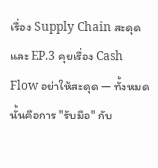เรื่อง Supply Chain สะดุด และ EP.3 คุยเรื่อง Cash Flow อย่าให้สะดุด — ทั้งหมดนั้นคือการ "รับมือ" กับ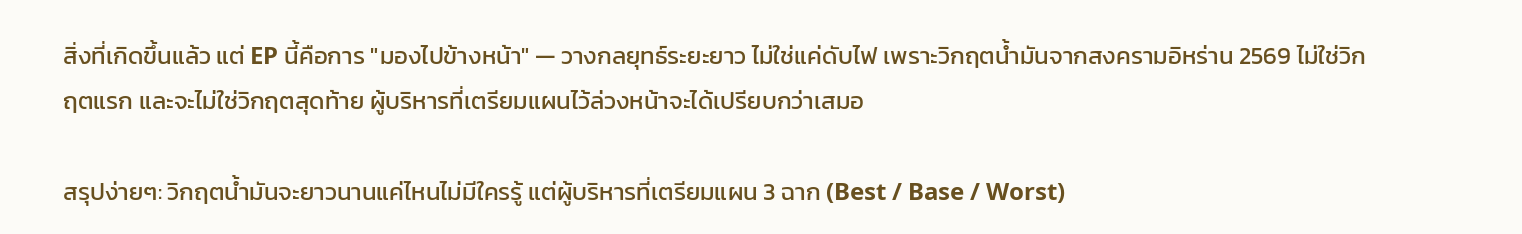สิ่งที่เกิดขึ้นแล้ว แต่ EP นี้คือการ "มองไปข้างหน้า" — วางกลยุทธ์ระยะยาว ไม่ใช่แค่ดับไฟ เพราะวิกฤตน้ำมันจากสงครามอิหร่าน 2569 ไม่ใช่วิกฤตแรก และจะไม่ใช่วิกฤตสุดท้าย ผู้บริหารที่เตรียมแผนไว้ล่วงหน้าจะได้เปรียบกว่าเสมอ

สรุปง่ายๆ: วิกฤตน้ำมันจะยาวนานแค่ไหนไม่มีใครรู้ แต่ผู้บริหารที่เตรียมแผน 3 ฉาก (Best / Base / Worst)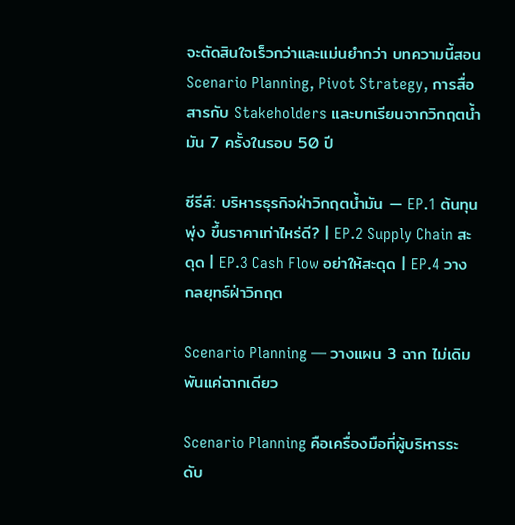จะตัดสินใจเร็วกว่าและแม่นยำกว่า บทความนี้สอน Scenario Planning, Pivot Strategy, การสื่อสารกับ Stakeholders และบทเรียนจากวิกฤตน้ำมัน 7 ครั้งในรอบ 50 ปี

ซีรีส์: บริหารธุรกิจฝ่าวิกฤตน้ำมัน — EP.1 ต้นทุนพุ่ง ขึ้นราคาเท่าไหร่ดี? | EP.2 Supply Chain สะดุด | EP.3 Cash Flow อย่าให้สะดุด | EP.4 วางกลยุทธ์ฝ่าวิกฤต

Scenario Planning — วางแผน 3 ฉาก ไม่เดิมพันแค่ฉากเดียว

Scenario Planning คือเครื่องมือที่ผู้บริหารระดับ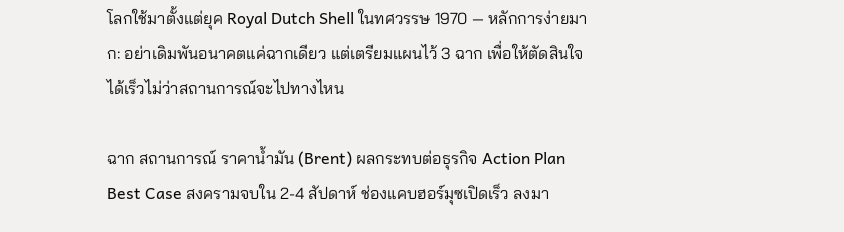โลกใช้มาตั้งแต่ยุค Royal Dutch Shell ในทศวรรษ 1970 — หลักการง่ายมาก: อย่าเดิมพันอนาคตแค่ฉากเดียว แต่เตรียมแผนไว้ 3 ฉาก เพื่อให้ตัดสินใจได้เร็วไม่ว่าสถานการณ์จะไปทางไหน

ฉาก สถานการณ์ ราคาน้ำมัน (Brent) ผลกระทบต่อธุรกิจ Action Plan
Best Case สงครามจบใน 2-4 สัปดาห์ ช่องแคบฮอร์มุซเปิดเร็ว ลงมา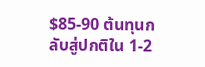$85-90 ต้นทุนกลับสู่ปกติใน 1-2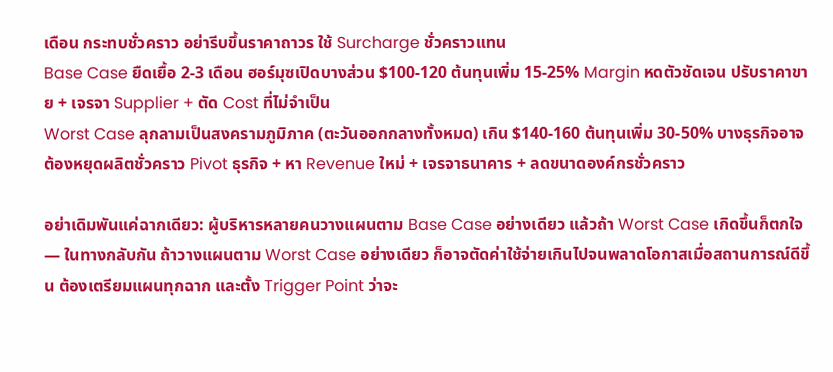เดือน กระทบชั่วคราว อย่ารีบขึ้นราคาถาวร ใช้ Surcharge ชั่วคราวแทน
Base Case ยืดเยื้อ 2-3 เดือน ฮอร์มุซเปิดบางส่วน $100-120 ต้นทุนเพิ่ม 15-25% Margin หดตัวชัดเจน ปรับราคาขาย + เจรจา Supplier + ตัด Cost ที่ไม่จำเป็น
Worst Case ลุกลามเป็นสงครามภูมิภาค (ตะวันออกกลางทั้งหมด) เกิน $140-160 ต้นทุนเพิ่ม 30-50% บางธุรกิจอาจต้องหยุดผลิตชั่วคราว Pivot ธุรกิจ + หา Revenue ใหม่ + เจรจาธนาคาร + ลดขนาดองค์กรชั่วคราว

อย่าเดิมพันแค่ฉากเดียว: ผู้บริหารหลายคนวางแผนตาม Base Case อย่างเดียว แล้วถ้า Worst Case เกิดขึ้นก็ตกใจ — ในทางกลับกัน ถ้าวางแผนตาม Worst Case อย่างเดียว ก็อาจตัดค่าใช้จ่ายเกินไปจนพลาดโอกาสเมื่อสถานการณ์ดีขึ้น ต้องเตรียมแผนทุกฉาก และตั้ง Trigger Point ว่าจะ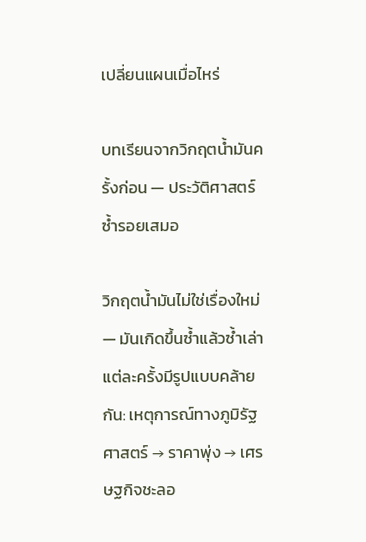เปลี่ยนแผนเมื่อไหร่

บทเรียนจากวิกฤตน้ำมันครั้งก่อน — ประวัติศาสตร์ซ้ำรอยเสมอ

วิกฤตน้ำมันไม่ใช่เรื่องใหม่ — มันเกิดขึ้นซ้ำแล้วซ้ำเล่า แต่ละครั้งมีรูปแบบคล้ายกัน: เหตุการณ์ทางภูมิรัฐศาสตร์ → ราคาพุ่ง → เศรษฐกิจชะลอ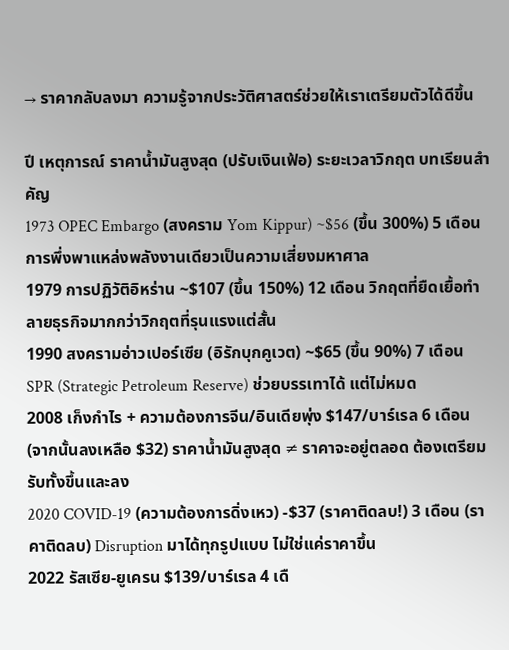→ ราคากลับลงมา ความรู้จากประวัติศาสตร์ช่วยให้เราเตรียมตัวได้ดีขึ้น

ปี เหตุการณ์ ราคาน้ำมันสูงสุด (ปรับเงินเฟ้อ) ระยะเวลาวิกฤต บทเรียนสำคัญ
1973 OPEC Embargo (สงคราม Yom Kippur) ~$56 (ขึ้น 300%) 5 เดือน การพึ่งพาแหล่งพลังงานเดียวเป็นความเสี่ยงมหาศาล
1979 การปฏิวัติอิหร่าน ~$107 (ขึ้น 150%) 12 เดือน วิกฤตที่ยืดเยื้อทำลายธุรกิจมากกว่าวิกฤตที่รุนแรงแต่สั้น
1990 สงครามอ่าวเปอร์เซีย (อิรักบุกคูเวต) ~$65 (ขึ้น 90%) 7 เดือน SPR (Strategic Petroleum Reserve) ช่วยบรรเทาได้ แต่ไม่หมด
2008 เก็งกำไร + ความต้องการจีน/อินเดียพุ่ง $147/บาร์เรล 6 เดือน (จากนั้นลงเหลือ $32) ราคาน้ำมันสูงสุด ≠ ราคาจะอยู่ตลอด ต้องเตรียมรับทั้งขึ้นและลง
2020 COVID-19 (ความต้องการดิ่งเหว) -$37 (ราคาติดลบ!) 3 เดือน (ราคาติดลบ) Disruption มาได้ทุกรูปแบบ ไม่ใช่แค่ราคาขึ้น
2022 รัสเซีย-ยูเครน $139/บาร์เรล 4 เดื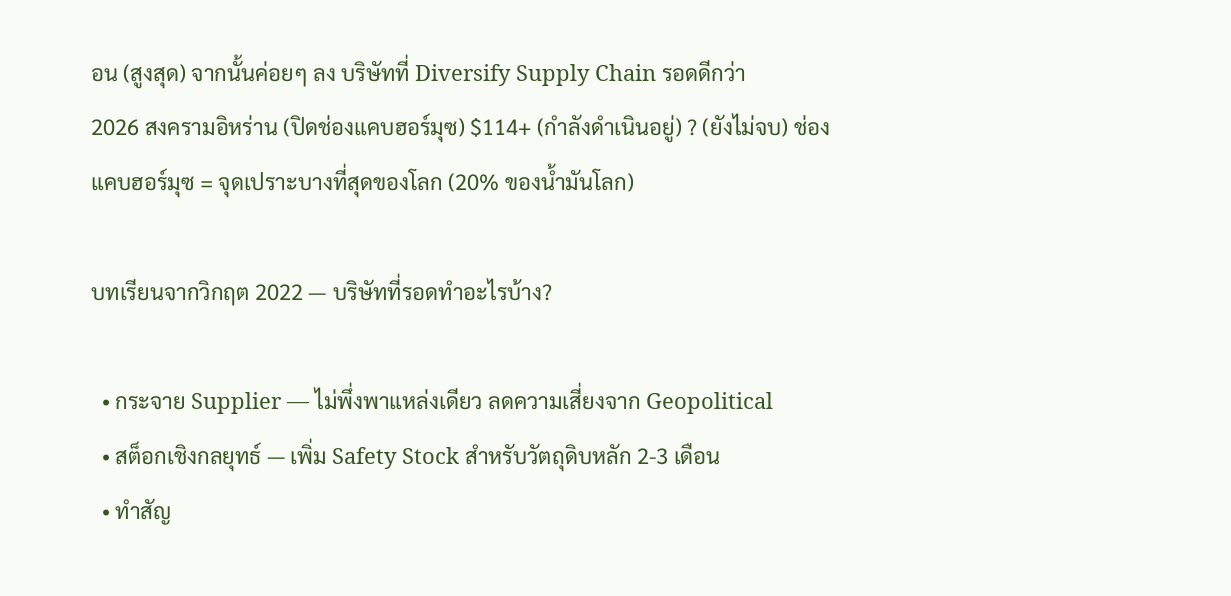อน (สูงสุด) จากนั้นค่อยๆ ลง บริษัทที่ Diversify Supply Chain รอดดีกว่า
2026 สงครามอิหร่าน (ปิดช่องแคบฮอร์มุซ) $114+ (กำลังดำเนินอยู่) ? (ยังไม่จบ) ช่องแคบฮอร์มุซ = จุดเปราะบางที่สุดของโลก (20% ของน้ำมันโลก)

บทเรียนจากวิกฤต 2022 — บริษัทที่รอดทำอะไรบ้าง?

  • กระจาย Supplier — ไม่พึ่งพาแหล่งเดียว ลดความเสี่ยงจาก Geopolitical
  • สต็อกเชิงกลยุทธ์ — เพิ่ม Safety Stock สำหรับวัตถุดิบหลัก 2-3 เดือน
  • ทำสัญ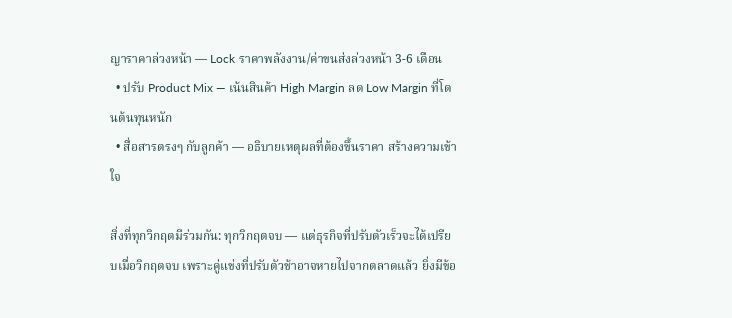ญาราคาล่วงหน้า — Lock ราคาพลังงาน/ค่าขนส่งล่วงหน้า 3-6 เดือน
  • ปรับ Product Mix — เน้นสินค้า High Margin ลด Low Margin ที่โดนต้นทุนหนัก
  • สื่อสารตรงๆ กับลูกค้า — อธิบายเหตุผลที่ต้องขึ้นราคา สร้างความเข้าใจ

สิ่งที่ทุกวิกฤตมีร่วมกัน: ทุกวิกฤตจบ — แต่ธุรกิจที่ปรับตัวเร็วจะได้เปรียบเมื่อวิกฤตจบ เพราะคู่แข่งที่ปรับตัวช้าอาจหายไปจากตลาดแล้ว ยิ่งมีข้อ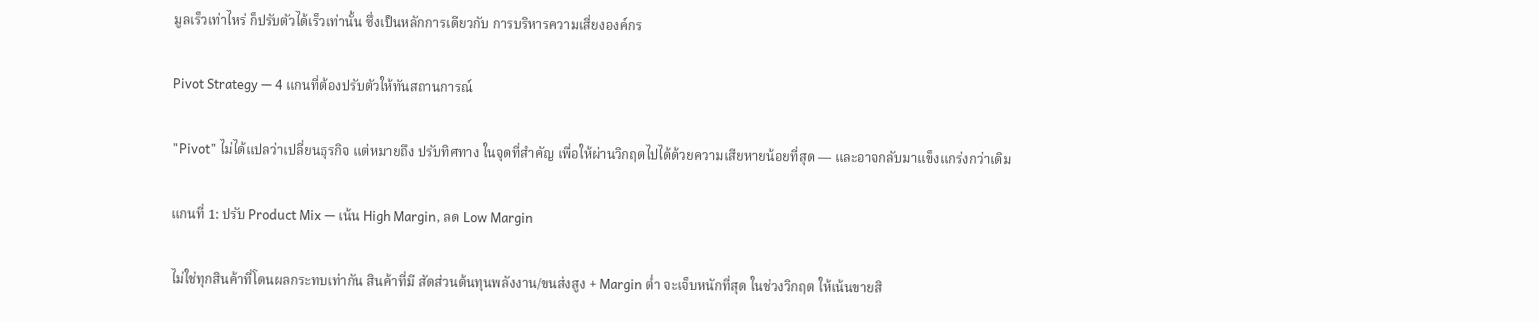มูลเร็วเท่าไหร่ ก็ปรับตัวได้เร็วเท่านั้น ซึ่งเป็นหลักการเดียวกับ การบริหารความเสี่ยงองค์กร

Pivot Strategy — 4 แกนที่ต้องปรับตัวให้ทันสถานการณ์

"Pivot" ไม่ได้แปลว่าเปลี่ยนธุรกิจ แต่หมายถึง ปรับทิศทาง ในจุดที่สำคัญ เพื่อให้ผ่านวิกฤตไปได้ด้วยความเสียหายน้อยที่สุด — และอาจกลับมาแข็งแกร่งกว่าเดิม

แกนที่ 1: ปรับ Product Mix — เน้น High Margin, ลด Low Margin

ไม่ใช่ทุกสินค้าที่โดนผลกระทบเท่ากัน สินค้าที่มี สัดส่วนต้นทุนพลังงาน/ขนส่งสูง + Margin ต่ำ จะเจ็บหนักที่สุด ในช่วงวิกฤต ให้เน้นขายสิ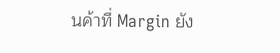นค้าที่ Margin ยัง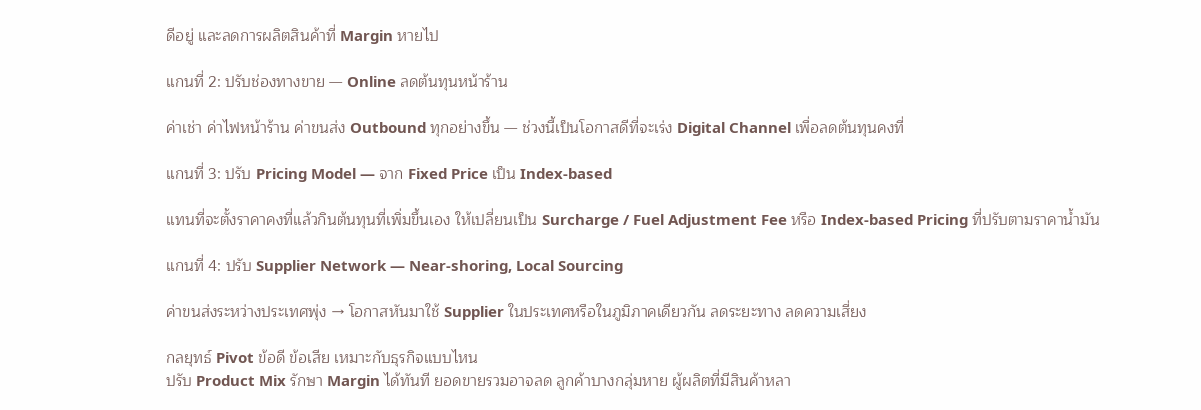ดีอยู่ และลดการผลิตสินค้าที่ Margin หายไป

แกนที่ 2: ปรับช่องทางขาย — Online ลดต้นทุนหน้าร้าน

ค่าเช่า ค่าไฟหน้าร้าน ค่าขนส่ง Outbound ทุกอย่างขึ้น — ช่วงนี้เป็นโอกาสดีที่จะเร่ง Digital Channel เพื่อลดต้นทุนคงที่

แกนที่ 3: ปรับ Pricing Model — จาก Fixed Price เป็น Index-based

แทนที่จะตั้งราคาคงที่แล้วกินต้นทุนที่เพิ่มขึ้นเอง ให้เปลี่ยนเป็น Surcharge / Fuel Adjustment Fee หรือ Index-based Pricing ที่ปรับตามราคาน้ำมัน

แกนที่ 4: ปรับ Supplier Network — Near-shoring, Local Sourcing

ค่าขนส่งระหว่างประเทศพุ่ง → โอกาสหันมาใช้ Supplier ในประเทศหรือในภูมิภาคเดียวกัน ลดระยะทาง ลดความเสี่ยง

กลยุทธ์ Pivot ข้อดี ข้อเสีย เหมาะกับธุรกิจแบบไหน
ปรับ Product Mix รักษา Margin ได้ทันที ยอดขายรวมอาจลด ลูกค้าบางกลุ่มหาย ผู้ผลิตที่มีสินค้าหลา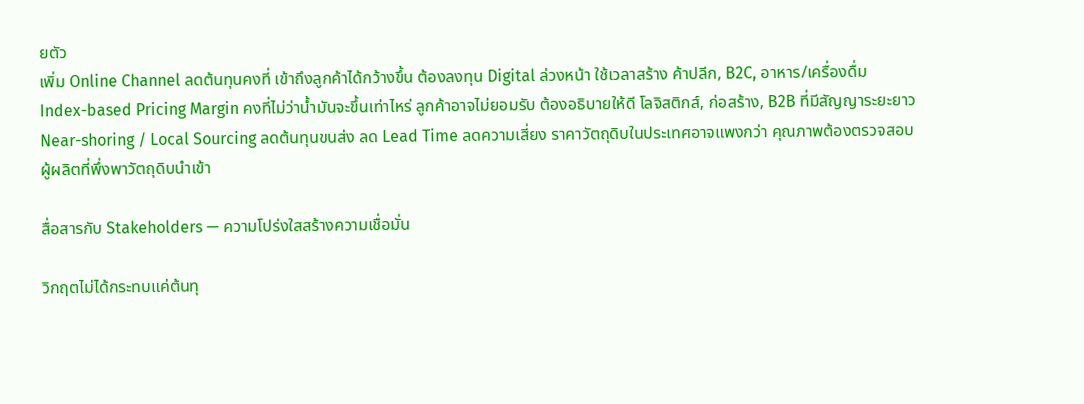ยตัว
เพิ่ม Online Channel ลดต้นทุนคงที่ เข้าถึงลูกค้าได้กว้างขึ้น ต้องลงทุน Digital ล่วงหน้า ใช้เวลาสร้าง ค้าปลีก, B2C, อาหาร/เครื่องดื่ม
Index-based Pricing Margin คงที่ไม่ว่าน้ำมันจะขึ้นเท่าไหร่ ลูกค้าอาจไม่ยอมรับ ต้องอธิบายให้ดี โลจิสติกส์, ก่อสร้าง, B2B ที่มีสัญญาระยะยาว
Near-shoring / Local Sourcing ลดต้นทุนขนส่ง ลด Lead Time ลดความเสี่ยง ราคาวัตถุดิบในประเทศอาจแพงกว่า คุณภาพต้องตรวจสอบ ผู้ผลิตที่พึ่งพาวัตถุดิบนำเข้า

สื่อสารกับ Stakeholders — ความโปร่งใสสร้างความเชื่อมั่น

วิกฤตไม่ได้กระทบแค่ต้นทุ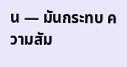น — มันกระทบ ความสัม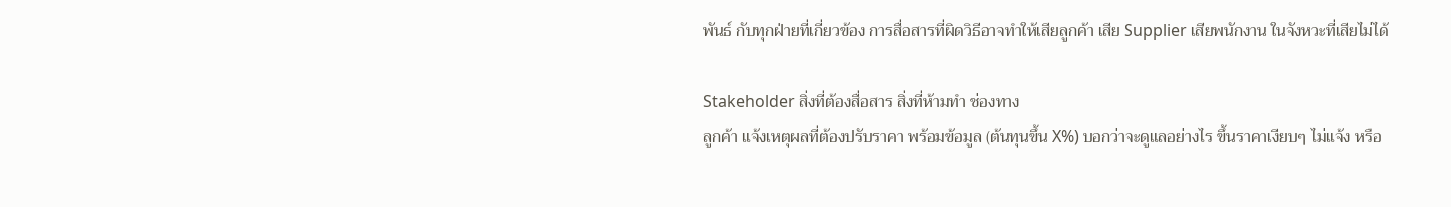พันธ์ กับทุกฝ่ายที่เกี่ยวข้อง การสื่อสารที่ผิดวิธีอาจทำให้เสียลูกค้า เสีย Supplier เสียพนักงาน ในจังหวะที่เสียไม่ได้

Stakeholder สิ่งที่ต้องสื่อสาร สิ่งที่ห้ามทำ ช่องทาง
ลูกค้า แจ้งเหตุผลที่ต้องปรับราคา พร้อมข้อมูล (ต้นทุนขึ้น X%) บอกว่าจะดูแลอย่างไร ขึ้นราคาเงียบๆ ไม่แจ้ง หรือ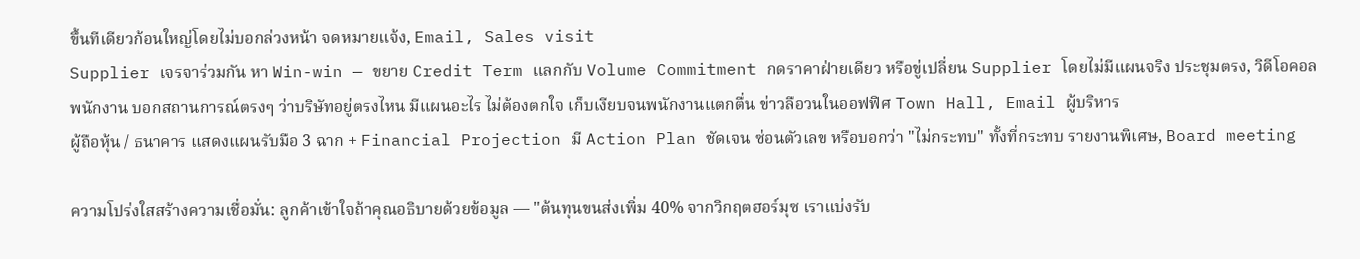ขึ้นทีเดียวก้อนใหญ่โดยไม่บอกล่วงหน้า จดหมายแจ้ง, Email, Sales visit
Supplier เจรจาร่วมกัน หา Win-win — ขยาย Credit Term แลกกับ Volume Commitment กดราคาฝ่ายเดียว หรือขู่เปลี่ยน Supplier โดยไม่มีแผนจริง ประชุมตรง, วิดีโอคอล
พนักงาน บอกสถานการณ์ตรงๆ ว่าบริษัทอยู่ตรงไหน มีแผนอะไร ไม่ต้องตกใจ เก็บเงียบจนพนักงานแตกตื่น ข่าวลือวนในออฟฟิศ Town Hall, Email ผู้บริหาร
ผู้ถือหุ้น / ธนาคาร แสดงแผนรับมือ 3 ฉาก + Financial Projection มี Action Plan ชัดเจน ซ่อนตัวเลข หรือบอกว่า "ไม่กระทบ" ทั้งที่กระทบ รายงานพิเศษ, Board meeting

ความโปร่งใสสร้างความเชื่อมั่น: ลูกค้าเข้าใจถ้าคุณอธิบายด้วยข้อมูล — "ต้นทุนขนส่งเพิ่ม 40% จากวิกฤตฮอร์มุซ เราแบ่งรับ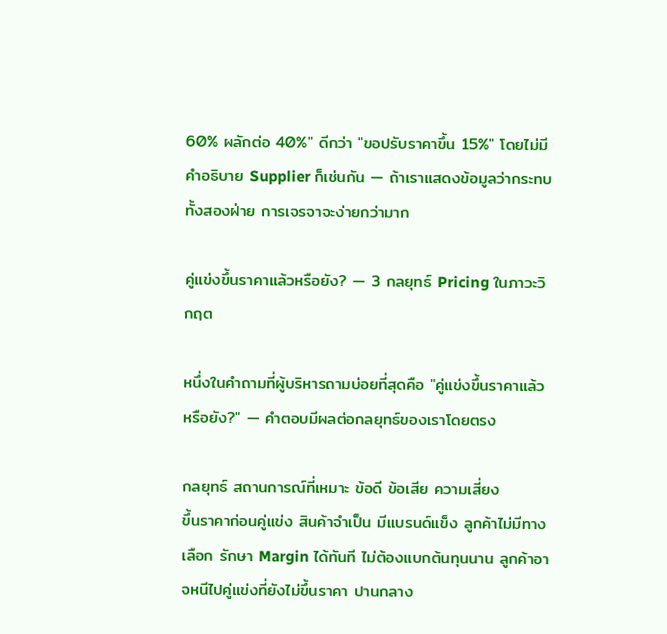60% ผลักต่อ 40%" ดีกว่า "ขอปรับราคาขึ้น 15%" โดยไม่มีคำอธิบาย Supplier ก็เช่นกัน — ถ้าเราแสดงข้อมูลว่ากระทบทั้งสองฝ่าย การเจรจาจะง่ายกว่ามาก

คู่แข่งขึ้นราคาแล้วหรือยัง? — 3 กลยุทธ์ Pricing ในภาวะวิกฤต

หนึ่งในคำถามที่ผู้บริหารถามบ่อยที่สุดคือ "คู่แข่งขึ้นราคาแล้วหรือยัง?" — คำตอบมีผลต่อกลยุทธ์ของเราโดยตรง

กลยุทธ์ สถานการณ์ที่เหมาะ ข้อดี ข้อเสีย ความเสี่ยง
ขึ้นราคาก่อนคู่แข่ง สินค้าจำเป็น มีแบรนด์แข็ง ลูกค้าไม่มีทางเลือก รักษา Margin ได้ทันที ไม่ต้องแบกต้นทุนนาน ลูกค้าอาจหนีไปคู่แข่งที่ยังไม่ขึ้นราคา ปานกลาง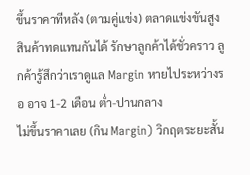ขึ้นราคาทีหลัง (ตามคู่แข่ง) ตลาดแข่งขันสูง สินค้าทดแทนกันได้ รักษาลูกค้าได้ชั่วคราว ลูกค้ารู้สึกว่าเราดูแล Margin หายไประหว่างรอ อาจ 1-2 เดือน ต่ำ-ปานกลาง
ไม่ขึ้นราคาเลย (กิน Margin) วิกฤตระยะสั้น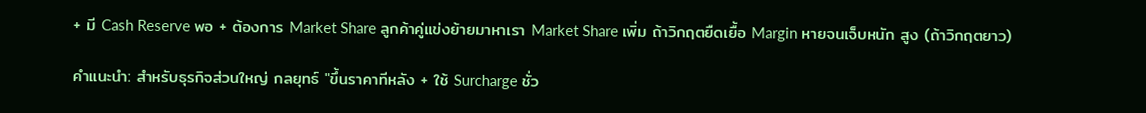+ มี Cash Reserve พอ + ต้องการ Market Share ลูกค้าคู่แข่งย้ายมาหาเรา Market Share เพิ่ม ถ้าวิกฤตยืดเยื้อ Margin หายจนเจ็บหนัก สูง (ถ้าวิกฤตยาว)

คำแนะนำ: สำหรับธุรกิจส่วนใหญ่ กลยุทธ์ "ขึ้นราคาทีหลัง + ใช้ Surcharge ชั่ว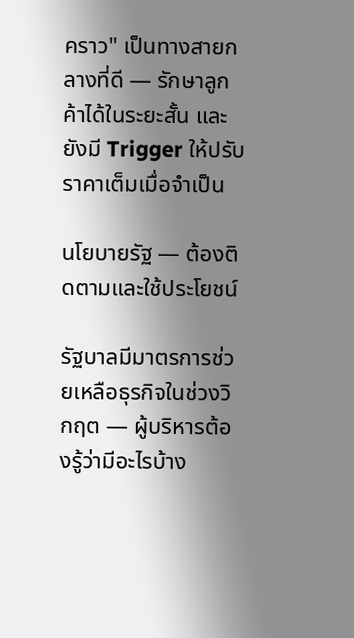คราว" เป็นทางสายกลางที่ดี — รักษาลูกค้าได้ในระยะสั้น และยังมี Trigger ให้ปรับราคาเต็มเมื่อจำเป็น

นโยบายรัฐ — ต้องติดตามและใช้ประโยชน์

รัฐบาลมีมาตรการช่วยเหลือธุรกิจในช่วงวิกฤต — ผู้บริหารต้องรู้ว่ามีอะไรบ้าง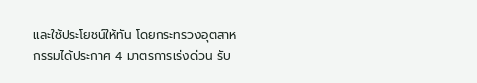และใช้ประโยชน์ให้ทัน โดยกระทรวงอุตสาหกรรมได้ประกาศ 4 มาตรการเร่งด่วน รับ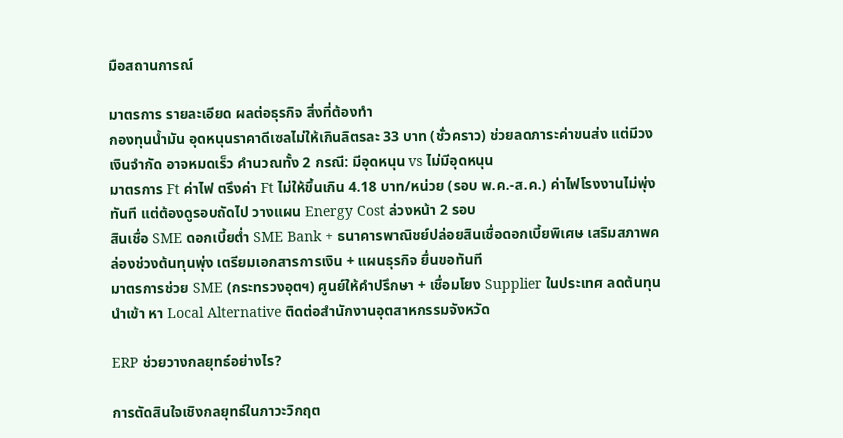มือสถานการณ์

มาตรการ รายละเอียด ผลต่อธุรกิจ สิ่งที่ต้องทำ
กองทุนน้ำมัน อุดหนุนราคาดีเซลไม่ให้เกินลิตรละ 33 บาท (ชั่วคราว) ช่วยลดภาระค่าขนส่ง แต่มีวงเงินจำกัด อาจหมดเร็ว คำนวณทั้ง 2 กรณี: มีอุดหนุน vs ไม่มีอุดหนุน
มาตรการ Ft ค่าไฟ ตรึงค่า Ft ไม่ให้ขึ้นเกิน 4.18 บาท/หน่วย (รอบ พ.ค.-ส.ค.) ค่าไฟโรงงานไม่พุ่งทันที แต่ต้องดูรอบถัดไป วางแผน Energy Cost ล่วงหน้า 2 รอบ
สินเชื่อ SME ดอกเบี้ยต่ำ SME Bank + ธนาคารพาณิชย์ปล่อยสินเชื่อดอกเบี้ยพิเศษ เสริมสภาพคล่องช่วงต้นทุนพุ่ง เตรียมเอกสารการเงิน + แผนธุรกิจ ยื่นขอทันที
มาตรการช่วย SME (กระทรวงอุตฯ) ศูนย์ให้คำปรึกษา + เชื่อมโยง Supplier ในประเทศ ลดต้นทุนนำเข้า หา Local Alternative ติดต่อสำนักงานอุตสาหกรรมจังหวัด

ERP ช่วยวางกลยุทธ์อย่างไร?

การตัดสินใจเชิงกลยุทธ์ในภาวะวิกฤต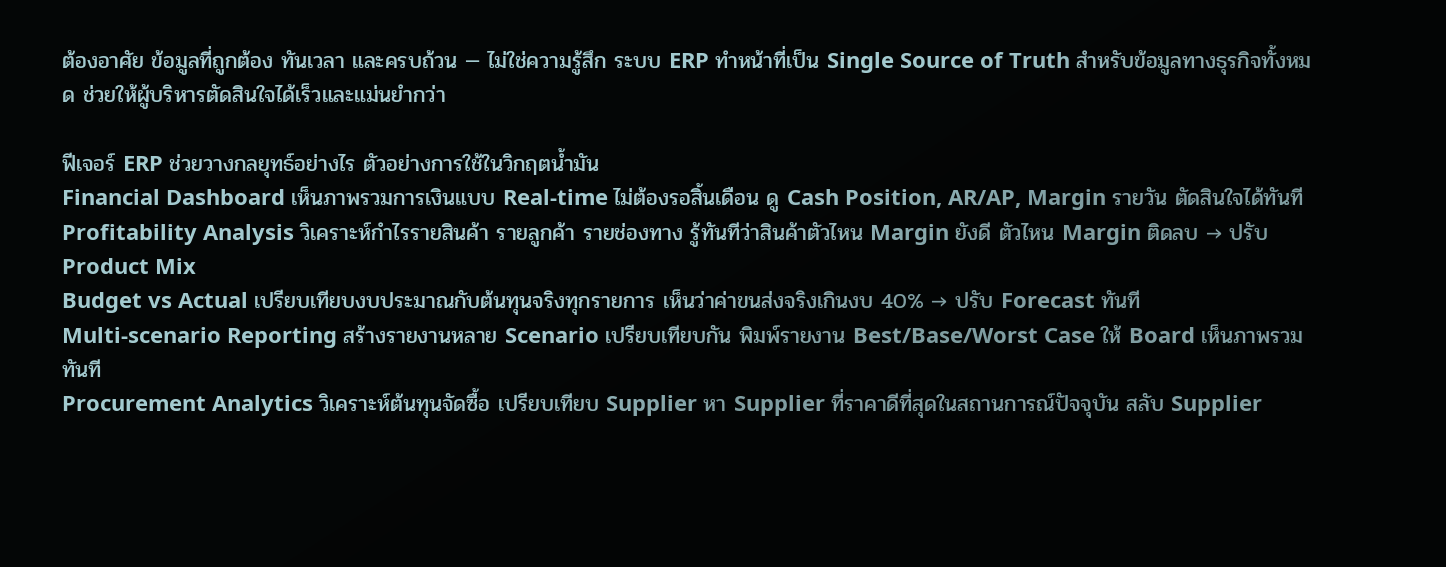ต้องอาศัย ข้อมูลที่ถูกต้อง ทันเวลา และครบถ้วน — ไม่ใช่ความรู้สึก ระบบ ERP ทำหน้าที่เป็น Single Source of Truth สำหรับข้อมูลทางธุรกิจทั้งหมด ช่วยให้ผู้บริหารตัดสินใจได้เร็วและแม่นยำกว่า

ฟีเจอร์ ERP ช่วยวางกลยุทธ์อย่างไร ตัวอย่างการใช้ในวิกฤตน้ำมัน
Financial Dashboard เห็นภาพรวมการเงินแบบ Real-time ไม่ต้องรอสิ้นเดือน ดู Cash Position, AR/AP, Margin รายวัน ตัดสินใจได้ทันที
Profitability Analysis วิเคราะห์กำไรรายสินค้า รายลูกค้า รายช่องทาง รู้ทันทีว่าสินค้าตัวไหน Margin ยังดี ตัวไหน Margin ติดลบ → ปรับ Product Mix
Budget vs Actual เปรียบเทียบงบประมาณกับต้นทุนจริงทุกรายการ เห็นว่าค่าขนส่งจริงเกินงบ 40% → ปรับ Forecast ทันที
Multi-scenario Reporting สร้างรายงานหลาย Scenario เปรียบเทียบกัน พิมพ์รายงาน Best/Base/Worst Case ให้ Board เห็นภาพรวมทันที
Procurement Analytics วิเคราะห์ต้นทุนจัดซื้อ เปรียบเทียบ Supplier หา Supplier ที่ราคาดีที่สุดในสถานการณ์ปัจจุบัน สลับ Supplier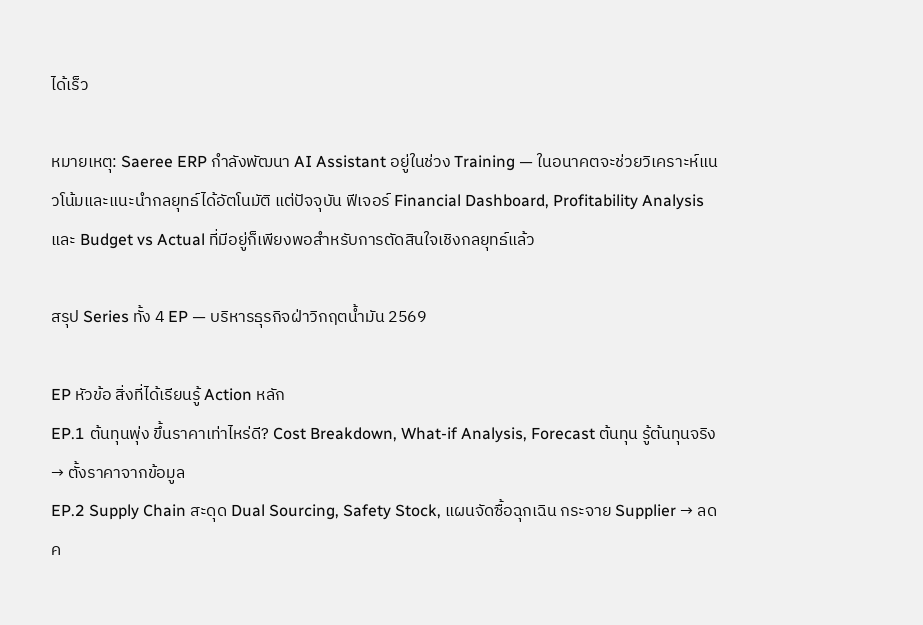ได้เร็ว

หมายเหตุ: Saeree ERP กำลังพัฒนา AI Assistant อยู่ในช่วง Training — ในอนาคตจะช่วยวิเคราะห์แนวโน้มและแนะนำกลยุทธ์ได้อัตโนมัติ แต่ปัจจุบัน ฟีเจอร์ Financial Dashboard, Profitability Analysis และ Budget vs Actual ที่มีอยู่ก็เพียงพอสำหรับการตัดสินใจเชิงกลยุทธ์แล้ว

สรุป Series ทั้ง 4 EP — บริหารธุรกิจฝ่าวิกฤตน้ำมัน 2569

EP หัวข้อ สิ่งที่ได้เรียนรู้ Action หลัก
EP.1 ต้นทุนพุ่ง ขึ้นราคาเท่าไหร่ดี? Cost Breakdown, What-if Analysis, Forecast ต้นทุน รู้ต้นทุนจริง → ตั้งราคาจากข้อมูล
EP.2 Supply Chain สะดุด Dual Sourcing, Safety Stock, แผนจัดซื้อฉุกเฉิน กระจาย Supplier → ลดค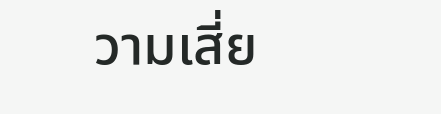วามเสี่ย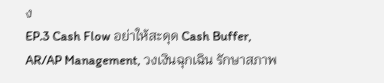ง
EP.3 Cash Flow อย่าให้สะดุด Cash Buffer, AR/AP Management, วงเงินฉุกเฉิน รักษาสภาพ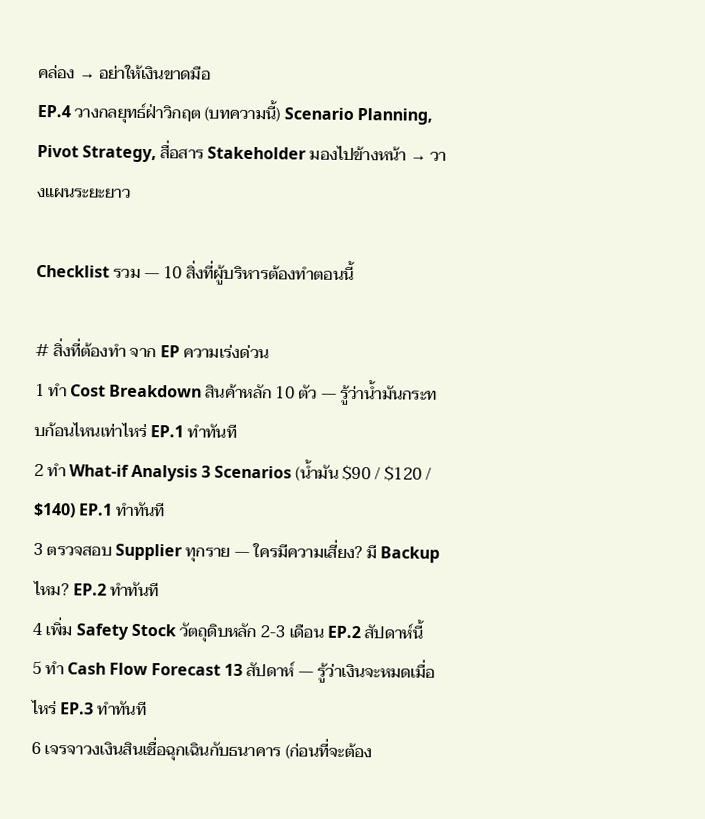คล่อง → อย่าให้เงินขาดมือ
EP.4 วางกลยุทธ์ฝ่าวิกฤต (บทความนี้) Scenario Planning, Pivot Strategy, สื่อสาร Stakeholder มองไปข้างหน้า → วางแผนระยะยาว

Checklist รวม — 10 สิ่งที่ผู้บริหารต้องทำตอนนี้

# สิ่งที่ต้องทำ จาก EP ความเร่งด่วน
1 ทำ Cost Breakdown สินค้าหลัก 10 ตัว — รู้ว่าน้ำมันกระทบก้อนไหนเท่าไหร่ EP.1 ทำทันที
2 ทำ What-if Analysis 3 Scenarios (น้ำมัน $90 / $120 / $140) EP.1 ทำทันที
3 ตรวจสอบ Supplier ทุกราย — ใครมีความเสี่ยง? มี Backup ไหม? EP.2 ทำทันที
4 เพิ่ม Safety Stock วัตถุดิบหลัก 2-3 เดือน EP.2 สัปดาห์นี้
5 ทำ Cash Flow Forecast 13 สัปดาห์ — รู้ว่าเงินจะหมดเมื่อไหร่ EP.3 ทำทันที
6 เจรจาวงเงินสินเชื่อฉุกเฉินกับธนาคาร (ก่อนที่จะต้อง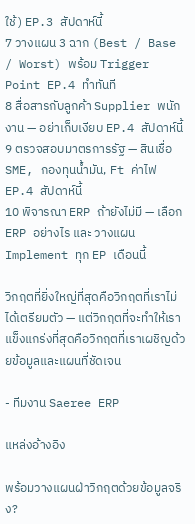ใช้) EP.3 สัปดาห์นี้
7 วางแผน 3 ฉาก (Best / Base / Worst) พร้อม Trigger Point EP.4 ทำทันที
8 สื่อสารกับลูกค้า Supplier พนักงาน — อย่าเก็บเงียบ EP.4 สัปดาห์นี้
9 ตรวจสอบมาตรการรัฐ — สินเชื่อ SME, กองทุนน้ำมัน, Ft ค่าไฟ EP.4 สัปดาห์นี้
10 พิจารณา ERP ถ้ายังไม่มี — เลือก ERP อย่างไร และ วางแผน Implement ทุก EP เดือนนี้

วิกฤตที่ยิ่งใหญ่ที่สุดคือวิกฤตที่เราไม่ได้เตรียมตัว — แต่วิกฤตที่จะทำให้เราแข็งแกร่งที่สุดคือวิกฤตที่เราเผชิญด้วยข้อมูลและแผนที่ชัดเจน

- ทีมงาน Saeree ERP

แหล่งอ้างอิง

พร้อมวางแผนฝ่าวิกฤตด้วยข้อมูลจริง?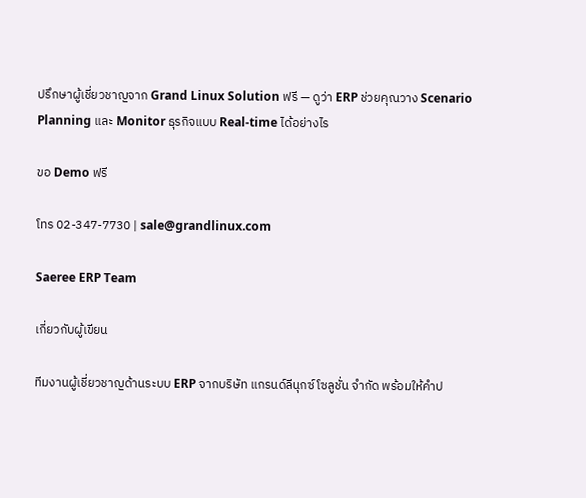ปรึกษาผู้เชี่ยวชาญจาก Grand Linux Solution ฟรี — ดูว่า ERP ช่วยคุณวาง Scenario Planning และ Monitor ธุรกิจแบบ Real-time ได้อย่างไร

ขอ Demo ฟรี

โทร 02-347-7730 | sale@grandlinux.com

Saeree ERP Team

เกี่ยวกับผู้เขียน

ทีมงานผู้เชี่ยวชาญด้านระบบ ERP จากบริษัท แกรนด์ลีนุกซ์ โซลูชั่น จำกัด พร้อมให้คำป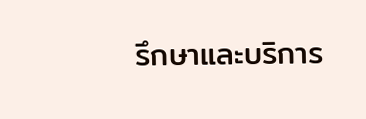รึกษาและบริการ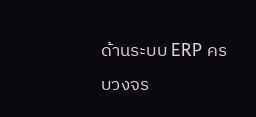ด้านระบบ ERP ครบวงจร